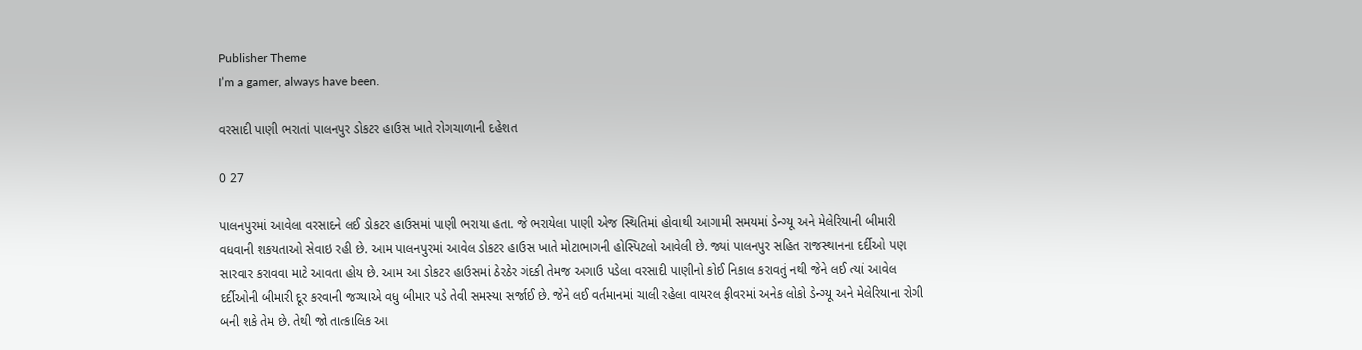Publisher Theme
I’m a gamer, always have been.

વરસાદી પાણી ભરાતાં પાલનપુર ડોકટર હાઉસ ખાતે રોગચાળાની દહેશત

0 27

પાલનપુરમાં આવેલા વરસાદને લઈ ડોકટર હાઉસમાં પાણી ભરાયા હતા. જે ભરાયેલા પાણી એજ સ્થિતિમાં હોવાથી આગામી સમયમાં ડેન્ગ્યૂ અને મેલેરિયાની બીમારી વધવાની શકયતાઓ સેવાઇ રહી છે. આમ પાલનપુરમાં આવેલ ડોકટર હાઉસ ખાતે મોટાભાગની હોસ્પિટલો આવેલી છે. જ્યાં પાલનપુર સહિત રાજસ્થાનના દર્દીઓ પણ સારવાર કરાવવા માટે આવતા હોય છે. આમ આ ડોકટર હાઉસમાં ઠેરઠેર ગંદકી તેમજ અગાઉ પડેલા વરસાદી પાણીનો કોઈ નિકાલ કરાવતું નથી જેને લઈ ત્યાં આવેલ દર્દીઓની બીમારી દૂર કરવાની જગ્યાએ વધુ બીમાર પડે તેવી સમસ્યા સર્જાઈ છે. જેને લઈ વર્તમાનમાં ચાલી રહેલા વાયરલ ફીવરમાં અનેક લોકો ડેન્ગ્યૂ અને મેલેરિયાના રોગી બની શકે તેમ છે. તેથી જો તાત્કાલિક આ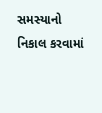સમસ્યાનો નિકાલ કરવામાં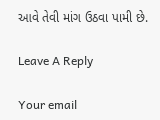આવે તેવી માંગ ઉઠવા પામી છે.

Leave A Reply

Your email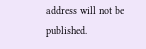address will not be published.